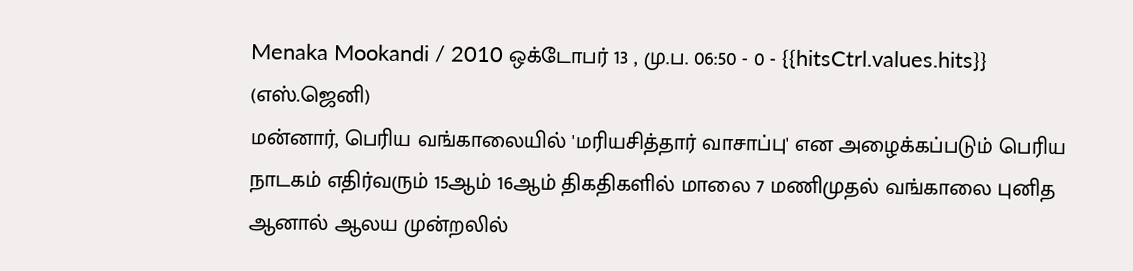Menaka Mookandi / 2010 ஒக்டோபர் 13 , மு.ப. 06:50 - 0 - {{hitsCtrl.values.hits}}
(எஸ்.ஜெனி)
மன்னார், பெரிய வங்காலையில் 'மரியசித்தார் வாசாப்பு' என அழைக்கப்படும் பெரிய நாடகம் எதிர்வரும் 15ஆம் 16ஆம் திகதிகளில் மாலை 7 மணிமுதல் வங்காலை புனித ஆனால் ஆலய முன்றலில்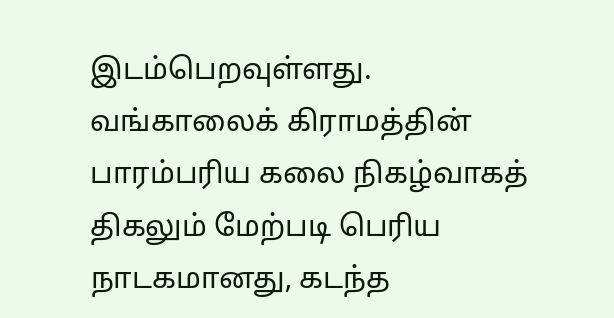இடம்பெறவுள்ளது.
வங்காலைக் கிராமத்தின் பாரம்பரிய கலை நிகழ்வாகத் திகலும் மேற்படி பெரிய நாடகமானது, கடந்த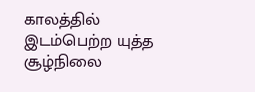காலத்தில் இடம்பெற்ற யுத்த சூழ்நிலை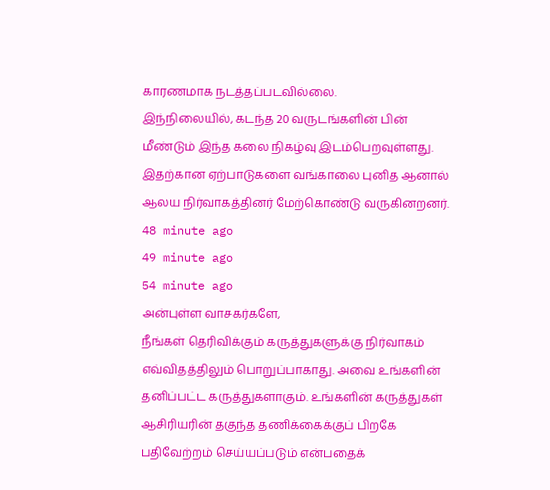காரணமாக நடத்தப்படவில்லை.
இந்நிலையில், கடந்த 20 வருடங்களின் பின் மீண்டும் இந்த கலை நிகழ்வு இடம்பெறவுள்ளது. இதற்கான ஏற்பாடுகளை வங்காலை புனித ஆனால் ஆலய நிர்வாகத்தினர் மேற்கொண்டு வருகினறனர்.
48 minute ago
49 minute ago
54 minute ago
அன்புள்ள வாசகர்களே,
நீங்கள் தெரிவிக்கும் கருத்துகளுக்கு நிர்வாகம் எவ்விதத்திலும் பொறுப்பாகாது. அவை உங்களின் தனிப்பட்ட கருத்துகளாகும். உங்களின் கருத்துகள் ஆசிரியரின் தகுந்த தணிக்கைக்குப் பிறகே பதிவேற்றம் செய்யப்படும் என்பதைக்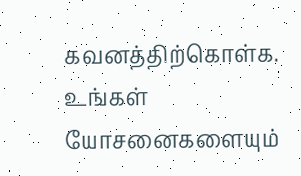கவனத்திற்கொள்க. உங்கள் யோசனைகளையும்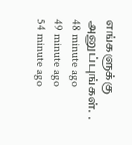எங்களுக்கு அனுப்புங்கள். .
48 minute ago
49 minute ago
54 minute ago